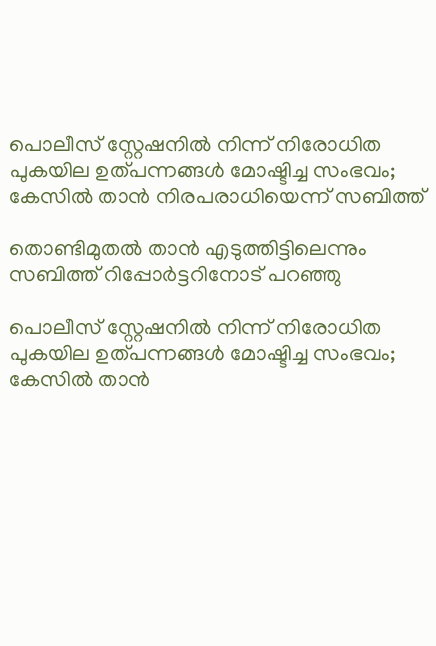പൊലീസ് സ്റ്റേഷനില്‍ നിന്ന് നിരോധിത പുകയില ഉത്പന്നങ്ങൾ മോഷ്ടിച്ച സംഭവം; കേസില്‍ താന്‍ നിരപരാധിയെന്ന് സബിത്ത്

തൊണ്ടിമുതല്‍ താന്‍ എടുത്തിട്ടിലെന്നും സബിത്ത് റിപ്പോര്‍ട്ടറിനോട് പറഞ്ഞു

പൊലീസ് സ്റ്റേഷനില്‍ നിന്ന് നിരോധിത പുകയില ഉത്പന്നങ്ങൾ മോഷ്ടിച്ച സംഭവം; കേസില്‍ താന്‍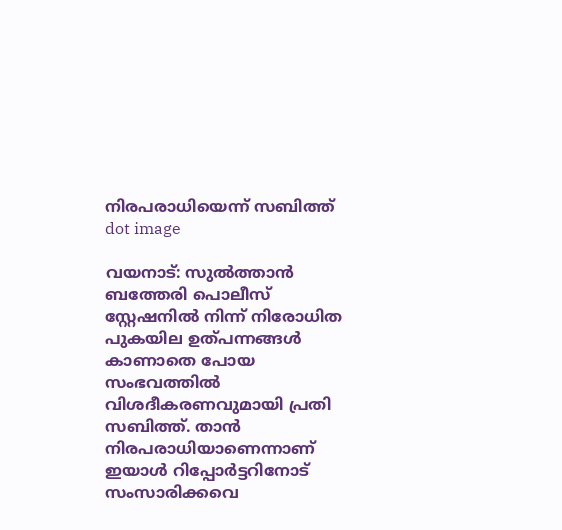നിരപരാധിയെന്ന് സബിത്ത്
dot image

വയനാട്: സുല്‍ത്താന്‍ ബത്തേരി പൊലീസ് സ്റ്റേഷനില്‍ നിന്ന് നിരോധിത പുകയില ഉത്പന്നങ്ങള്‍ കാണാതെ പോയ സംഭവത്തില്‍ വിശദീകരണവുമായി പ്രതി സബിത്ത്. താന്‍ നിരപരാധിയാണെന്നാണ് ഇയാള്‍ റിപ്പോർട്ടറിനോട് സംസാരിക്കവെ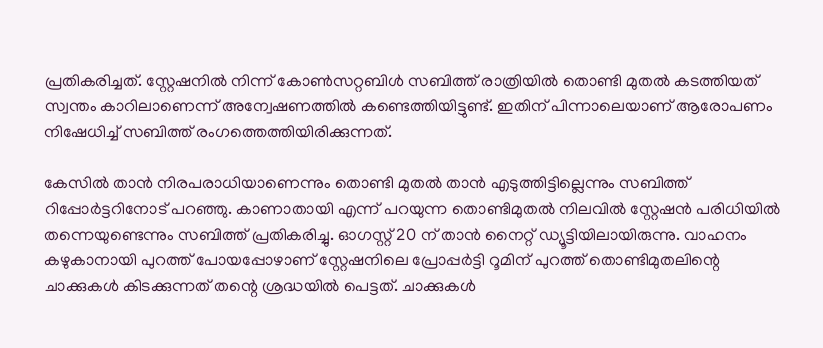പ്രതികരിച്ചത്. സ്റ്റേഷനിൽ നിന്ന് കോണ്‍സറ്റബിൾ സബിത്ത് രാത്രിയില്‍ തൊണ്ടി മുതല്‍ കടത്തിയത് സ്വന്തം കാറിലാണെന്ന് അന്വേഷണത്തില്‍ കണ്ടെത്തിയിട്ടുണ്ട്. ഇതിന് പിന്നാലെയാണ് ആരോപണം നിഷേധിച്ച് സബിത്ത് രംഗത്തെത്തിയിരിക്കുന്നത്.

കേസില്‍ താന്‍ നിരപരാധിയാണെന്നും തൊണ്ടി മുതല്‍ താന്‍ എടുത്തിട്ടില്ലെന്നും സബിത്ത് റിപ്പോര്‍ട്ടറിനോട് പറഞ്ഞു. കാണാതായി എന്ന് പറയുന്ന തൊണ്ടിമുതല്‍ നിലവില്‍ സ്റ്റേഷന്‍ പരിധിയില്‍ തന്നെയുണ്ടെന്നും സബിത്ത് പ്രതികരിച്ചു. ഓഗസ്റ്റ് 20 ന് താന്‍ നൈറ്റ് ഡ്യൂട്ടിയിലായിരുന്നു. വാഹനം കഴുകാനായി പുറത്ത് പോയപ്പോഴാണ് സ്റ്റേഷനിലെ പ്രോപ്പര്‍ട്ടി റൂമിന് പുറത്ത് തൊണ്ടിമുതലിന്റെ ചാക്കുകള്‍ കിടക്കുന്നത് തന്റെ ശ്രദ്ധയില്‍ പെട്ടത്. ചാക്കുകള്‍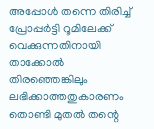അപ്പോള്‍ തന്നെ തിരിച്ച് പ്രോപ്പര്‍ട്ടി റൂമിലേക്ക് വെക്കുന്നതിനായി താക്കോല്‍ തിരഞ്ഞെങ്കിലും ലഭിക്കാത്തതുകാരണം തൊണ്ടി മുതൽ തന്റെ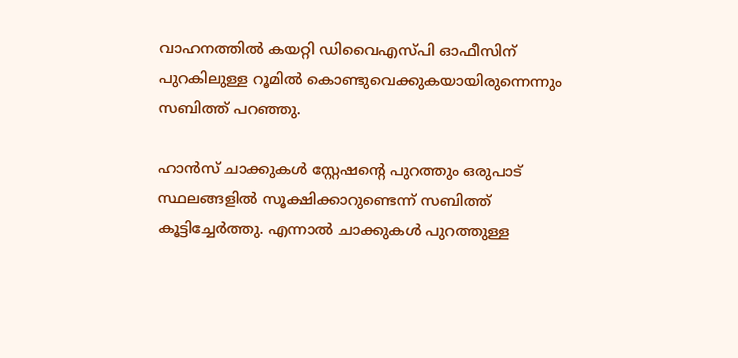വാഹനത്തില്‍ കയറ്റി ഡിവൈഎസ്പി ഓഫീസിന് പുറകിലുള്ള റൂമില്‍ കൊണ്ടുവെക്കുകയായിരുന്നെന്നും സബിത്ത് പറഞ്ഞു.

ഹാന്‍സ് ചാക്കുകള്‍ സ്റ്റേഷന്റെ പുറത്തും ഒരുപാട് സ്ഥലങ്ങളില്‍ സൂക്ഷിക്കാറുണ്ടെന്ന് സബിത്ത് കൂട്ടിച്ചേര്‍ത്തു. എന്നാല്‍ ചാക്കുകള്‍ പുറത്തുള്ള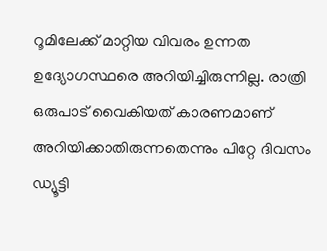റൂമിലേക്ക് മാറ്റിയ വിവരം ഉന്നത ഉദ്യോഗസ്ഥരെ അറിയിച്ചിരുന്നില്ല. രാത്രി ഒരുപാട് വൈകിയത് കാരണമാണ് അറിയിക്കാതിരുന്നതെന്നും പിറ്റേ ദിവസം ഡ്യൂട്ടി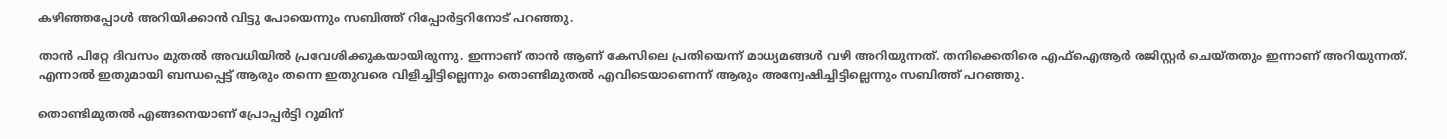കഴിഞ്ഞപ്പോള്‍ അറിയിക്കാന്‍ വിട്ടു പോയെന്നും സബിത്ത് റിപ്പോര്‍ട്ടറിനോട് പറഞ്ഞു.

താന്‍ പിറ്റേ ദിവസം മുതല്‍ അവധിയില്‍ പ്രവേശിക്കുകയായിരുന്നു. ഇന്നാണ് താന്‍ ആണ് കേസിലെ പ്രതിയെന്ന് മാധ്യമങ്ങൾ വഴി അറിയുന്നത്. തനിക്കെതിരെ എഫ്‌ഐആര്‍ രജിസ്റ്റര്‍ ചെയ്തതും ഇന്നാണ് അറിയുന്നത്. എന്നാല്‍ ഇതുമായി ബന്ധപ്പെട്ട് ആരും തന്നെ ഇതുവരെ വിളിച്ചിട്ടില്ലെന്നും തൊണ്ടിമുതല്‍ എവിടെയാണെന്ന് ആരും അന്വേഷിച്ചിട്ടില്ലെന്നും സബിത്ത് പറഞ്ഞു.

തൊണ്ടിമുതല്‍ എങ്ങനെയാണ് പ്രോപ്പര്‍ട്ടി റൂമിന്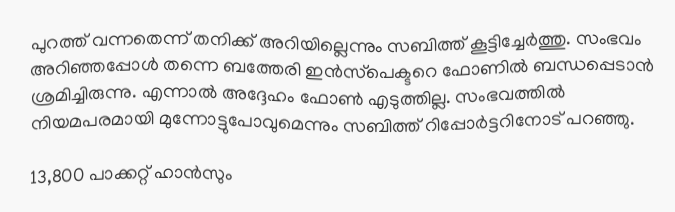പുറത്ത് വന്നതെന്ന് തനിക്ക് അറിയില്ലെന്നും സബിത്ത് കൂട്ടിച്ചേർത്തു. സംഭവം അറിഞ്ഞപ്പോള്‍ തന്നെ ബത്തേരി ഇന്‍സ്‌പെക്ടറെ ഫോണില്‍ ബന്ധപ്പെടാന്‍ ശ്രമിച്ചിരുന്നു. എന്നാല്‍ അദ്ദേഹം ഫോണ്‍ എടുത്തില്ല. സംഭവത്തിൽ നിയമപരമായി മുന്നോട്ടുപോവുമെന്നും സബിത്ത് റിപ്പോര്‍ട്ടറിനോട് പറഞ്ഞു.

13,800 പാക്കറ്റ് ഹാന്‍സും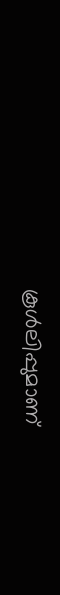കൂള്‍ലിപ്പുമാണ്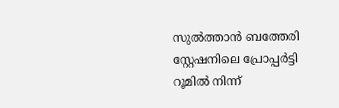സുല്‍ത്താന്‍ ബത്തേരി സ്റ്റേഷനിലെ പ്രോപ്പര്‍ട്ടി റൂമില്‍ നിന്ന്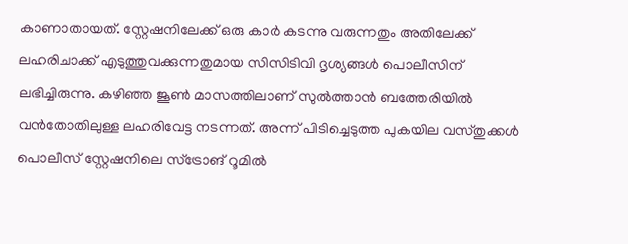കാണാതായത്. സ്റ്റേഷനിലേക്ക് ഒരു കാര്‍ കടന്നു വരുന്നതും അതിലേക്ക് ലഹരിചാക്ക് എടുത്തുവക്കുന്നതുമായ സിസിടിവി ദൃശ്യങ്ങൾ പൊലീസിന് ലഭിച്ചിരുന്നു. കഴിഞ്ഞ ജൂണ്‍ മാസത്തിലാണ് സുല്‍ത്താന്‍ ബത്തേരിയില്‍ വന്‍തോതിലുള്ള ലഹരിവേട്ട നടന്നത്. അന്ന് പിടിച്ചെടുത്ത പുകയില വസ്തുക്കള്‍ പൊലീസ് സ്റ്റേഷനിലെ സ്‌ട്രോങ് റൂമില്‍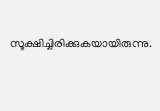സൂക്ഷിച്ചിരിക്കുകയായിരുന്നു.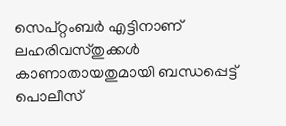സെപ്റ്റംബര്‍ എട്ടിനാണ് ലഹരിവസ്തുക്കള്‍ കാണാതായതുമായി ബന്ധപ്പെട്ട് പൊലീസ്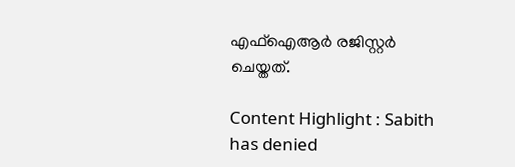എഫ്‌ഐആര്‍ രജിസ്റ്റര്‍ ചെയ്തത്.

Content Highlight : Sabith has denied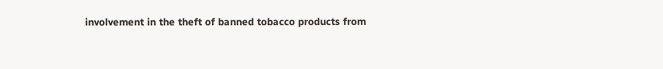involvement in the theft of banned tobacco products from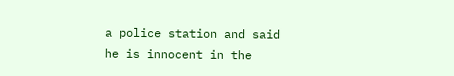a police station and said he is innocent in the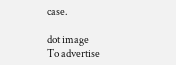case.

dot image
To advertise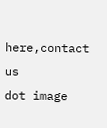here,contact us
dot image